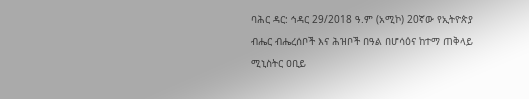ባሕር ዳር: ኅዳር 29/2018 ዓ.ም (አሚኮ) 20ኛው የኢትዮጵያ ብሔር ብሔረሰቦች እና ሕዝቦች በዓል በሆሳዕና ከተማ ጠቅላይ ሚኒስትር ዐቢይ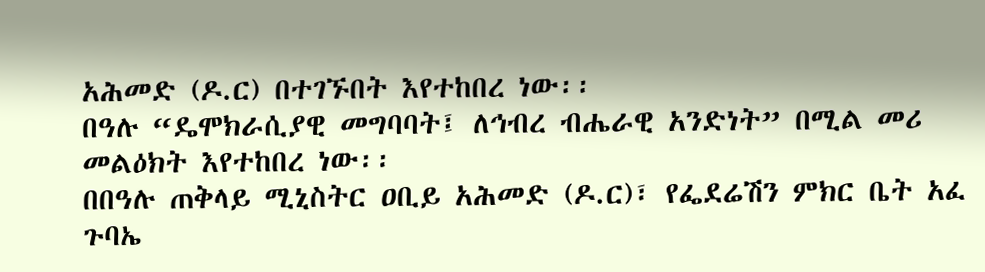አሕመድ (ዶ.ር) በተገኙበት እየተከበረ ነው፡፡
በዓሉ “ዴሞክራሲያዊ መግባባት፤ ለኅብረ ብሔራዊ አንድነት” በሚል መሪ መልዕክት እየተከበረ ነው፡፡
በበዓሉ ጠቅላይ ሚኒስትር ዐቢይ አሕመድ (ዶ.ር)፣ የፌደሬሽን ምክር ቤት አፈ ጉባኤ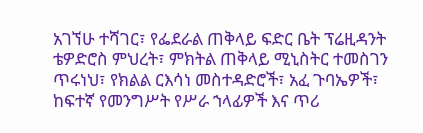አገኘሁ ተሻገር፣ የፌደራል ጠቅላይ ፍድር ቤት ፕሬዚዳንት ቴዎድሮስ ምህረት፣ ምክትል ጠቅላይ ሚኒስትር ተመስገን ጥሩነህ፣ የክልል ርእሳነ መስተዳድሮች፣ አፈ ጉባኤዎች፣ ከፍተኛ የመንግሥት የሥራ ኀላፊዎች እና ጥሪ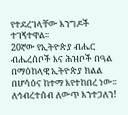የተደረገላቸው እንግዶች ተገኝተዋል፡፡
20ኛው የኢትዮጵያ ብሔር ብሔረሰቦች እና ሕዝቦች በዓል በማዕከላዊ ኢትዮጵያ ክልል በሆሳዕና ከተማ እየተከበረ ነው፡፡
ለኅብረተሰብ ለውጥ እንተጋለን!